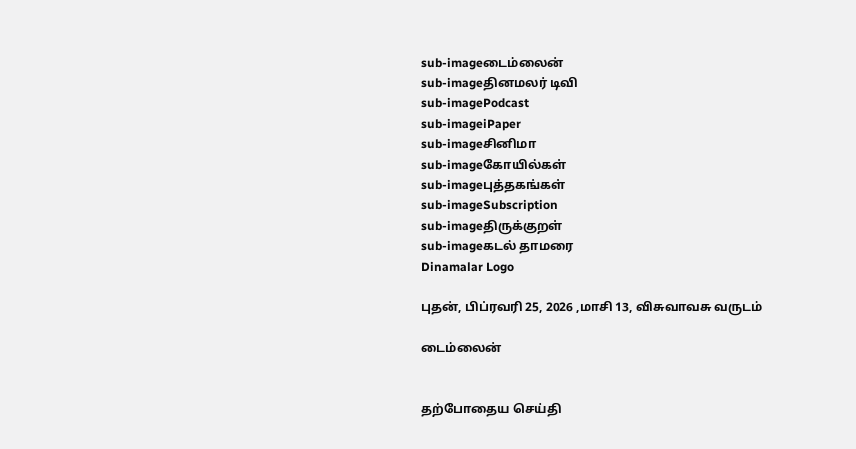sub-imageடைம்லைன்
sub-imageதினமலர் டிவி
sub-imagePodcast
sub-imageiPaper
sub-imageசினிமா
sub-imageகோயில்கள்
sub-imageபுத்தகங்கள்
sub-imageSubscription
sub-imageதிருக்குறள்
sub-imageகடல் தாமரை
Dinamalar Logo

புதன், பிப்ரவரி 25, 2026 ,மாசி 13, விசுவாவசு வருடம்

டைம்லைன்


தற்போதைய செய்தி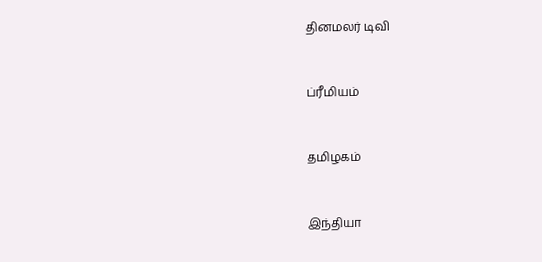தினமலர் டிவி


ப்ரீமியம்


தமிழகம்


இந்தியா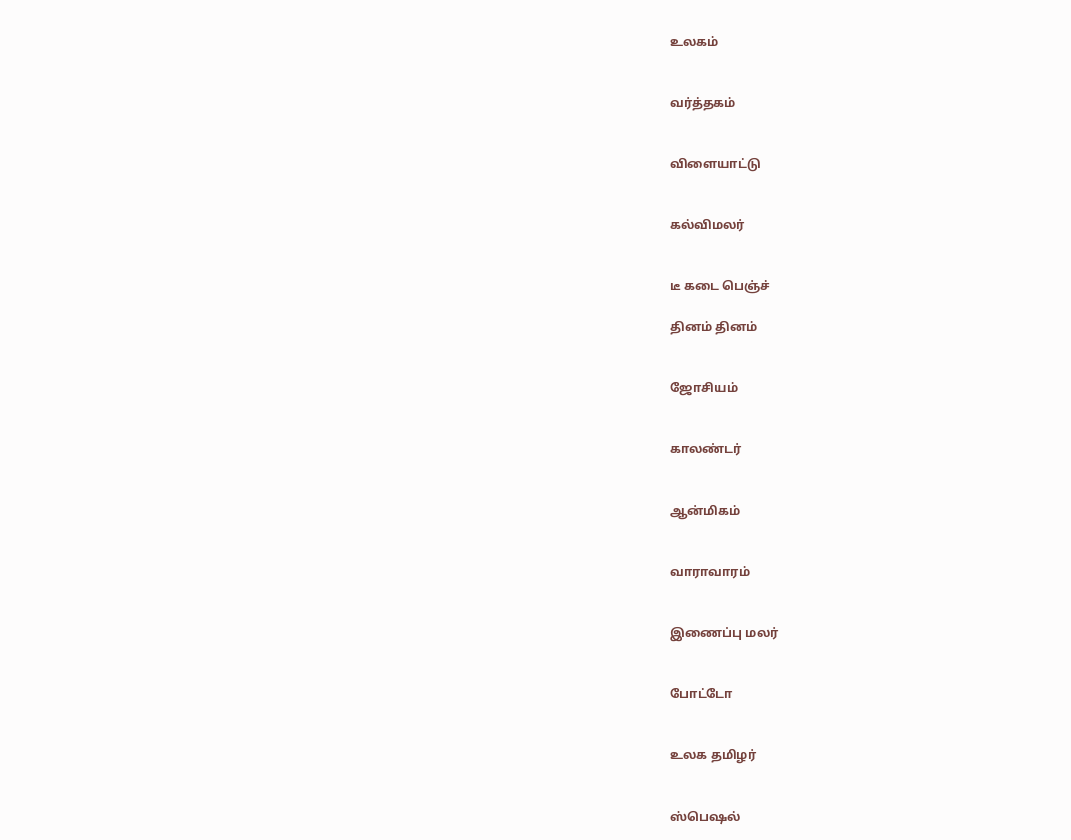உலகம்


வர்த்தகம்


விளையாட்டு


கல்விமலர்


டீ கடை பெஞ்ச்

தினம் தினம்


ஜோசியம்


காலண்டர்


ஆன்மிகம்


வாராவாரம்


இணைப்பு மலர்


போட்டோ


உலக தமிழர்


ஸ்பெஷல்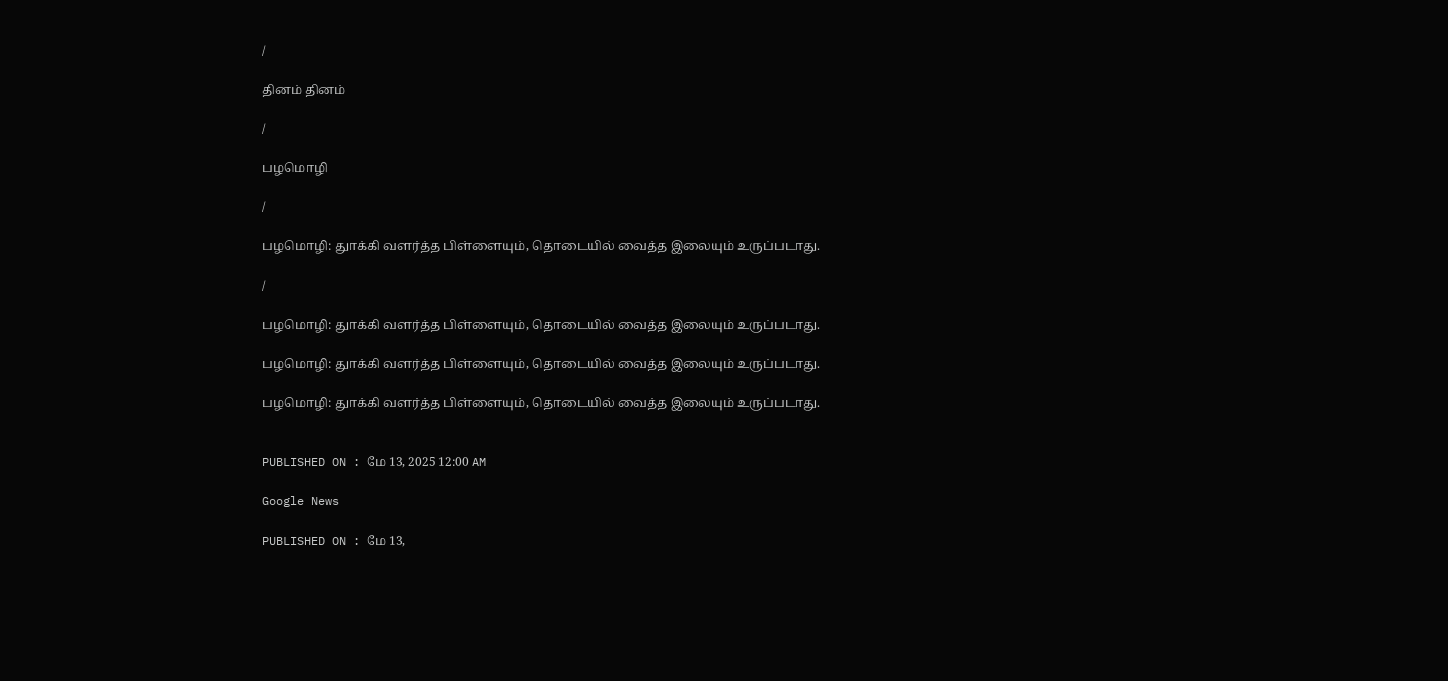/

தினம் தினம்

/

பழமொழி

/

பழமொழி: துாக்கி வளர்த்த பிள்ளையும், தொடையில் வைத்த இலையும் உருப்படாது.

/

பழமொழி: துாக்கி வளர்த்த பிள்ளையும், தொடையில் வைத்த இலையும் உருப்படாது.

பழமொழி: துாக்கி வளர்த்த பிள்ளையும், தொடையில் வைத்த இலையும் உருப்படாது.

பழமொழி: துாக்கி வளர்த்த பிள்ளையும், தொடையில் வைத்த இலையும் உருப்படாது.


PUBLISHED ON : மே 13, 2025 12:00 AM

Google News

PUBLISHED ON : மே 13,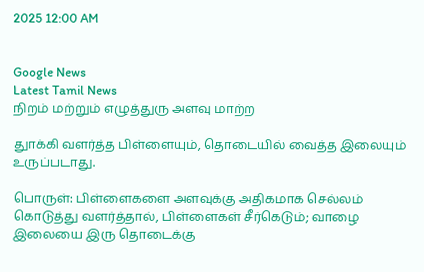2025 12:00 AM


Google News
Latest Tamil News
நிறம் மற்றும் எழுத்துரு அளவு மாற்ற

துாக்கி வளர்த்த பிள்ளையும், தொடையில் வைத்த இலையும் உருப்படாது.

பொருள்: பிள்ளைகளை அளவுக்கு அதிகமாக செல்லம் கொடுத்து வளர்த்தால், பிள்ளைகள் சீர்கெடும்; வாழை இலையை இரு தொடைக்கு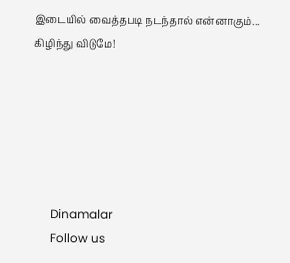இடையில் வைத்தபடி நடந்தால் என்னாகும்... கிழிந்து விடுமே!






      Dinamalar
      Follow us